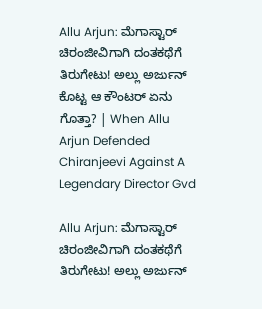Allu Arjun: ಮೆಗಾಸ್ಟಾರ್ ಚಿರಂಜೀವಿಗಾಗಿ ದಂತಕಥೆಗೆ ತಿರುಗೇಟು! ಅಲ್ಲು ಅರ್ಜುನ್ ಕೊಟ್ಟ ಆ ಕೌಂಟರ್ ಏನು ಗೊತ್ತಾ? | When Allu Arjun Defended Chiranjeevi Against A Legendary Director Gvd

Allu Arjun: ಮೆಗಾಸ್ಟಾರ್ ಚಿರಂಜೀವಿಗಾಗಿ ದಂತಕಥೆಗೆ ತಿರುಗೇಟು! ಅಲ್ಲು ಅರ್ಜುನ್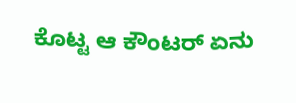ಕೊಟ್ಟ ಆ ಕೌಂಟರ್ ಏನು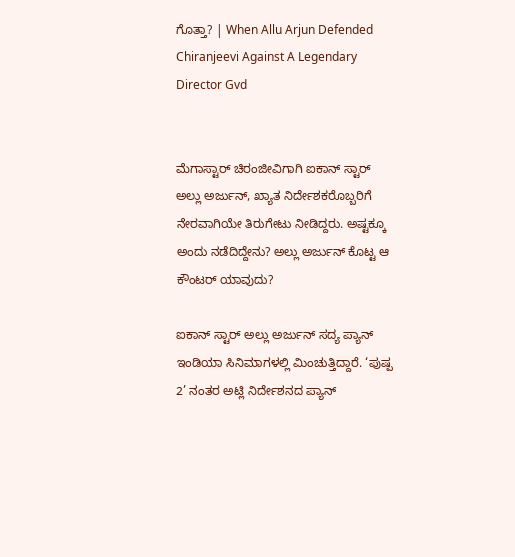ಗೊತ್ತಾ? | When Allu Arjun Defended Chiranjeevi Against A Legendary Director Gvd


ಮೆಗಾಸ್ಟಾರ್ ಚಿರಂಜೀವಿಗಾಗಿ ಐಕಾನ್ ಸ್ಟಾರ್ ಅಲ್ಲು ಅರ್ಜುನ್, ಖ್ಯಾತ ನಿರ್ದೇಶಕರೊಬ್ಬರಿಗೆ ನೇರವಾಗಿಯೇ ತಿರುಗೇಟು ನೀಡಿದ್ದರು. ಅಷ್ಟಕ್ಕೂ ಅಂದು ನಡೆದಿದ್ದೇನು? ಅಲ್ಲು ಅರ್ಜುನ್ ಕೊಟ್ಟ ಆ ಕೌಂಟರ್ ಯಾವುದು?

ಐಕಾನ್ ಸ್ಟಾರ್ ಅಲ್ಲು ಅರ್ಜುನ್ ಸದ್ಯ ಪ್ಯಾನ್ ಇಂಡಿಯಾ ಸಿನಿಮಾಗಳಲ್ಲಿ ಮಿಂಚುತ್ತಿದ್ದಾರೆ. ‘ಪುಷ್ಪ 2’ ನಂತರ ಅಟ್ಲಿ ನಿರ್ದೇಶನದ ಪ್ಯಾನ್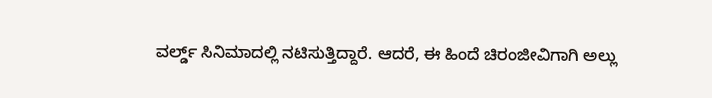ವರ್ಲ್ಡ್ ಸಿನಿಮಾದಲ್ಲಿ ನಟಿಸುತ್ತಿದ್ದಾರೆ. ಆದರೆ, ಈ ಹಿಂದೆ ಚಿರಂಜೀವಿಗಾಗಿ ಅಲ್ಲು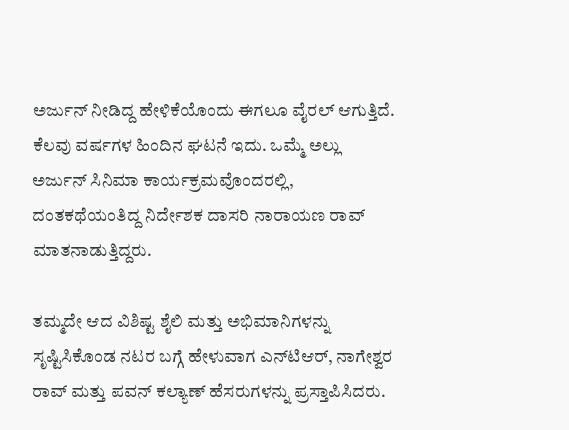ಅರ್ಜುನ್ ನೀಡಿದ್ದ ಹೇಳಿಕೆಯೊಂದು ಈಗಲೂ ವೈರಲ್ ಆಗುತ್ತಿದೆ. ಕೆಲವು ವರ್ಷಗಳ ಹಿಂದಿನ ಘಟನೆ ಇದು. ಒಮ್ಮೆ ಅಲ್ಲು ಅರ್ಜುನ್ ಸಿನಿಮಾ ಕಾರ್ಯಕ್ರಮವೊಂದರಲ್ಲಿ, ದಂತಕಥೆಯಂತಿದ್ದ ನಿರ್ದೇಶಕ ದಾಸರಿ ನಾರಾಯಣ ರಾವ್ ಮಾತನಾಡುತ್ತಿದ್ದರು.

ತಮ್ಮದೇ ಆದ ವಿಶಿಷ್ಟ ಶೈಲಿ ಮತ್ತು ಅಭಿಮಾನಿಗಳನ್ನು ಸೃಷ್ಟಿಸಿಕೊಂಡ ನಟರ ಬಗ್ಗೆ ಹೇಳುವಾಗ ಎನ್‌ಟಿಆರ್, ನಾಗೇಶ್ವರ ರಾವ್ ಮತ್ತು ಪವನ್ ಕಲ್ಯಾಣ್ ಹೆಸರುಗಳನ್ನು ಪ್ರಸ್ತಾಪಿಸಿದರು.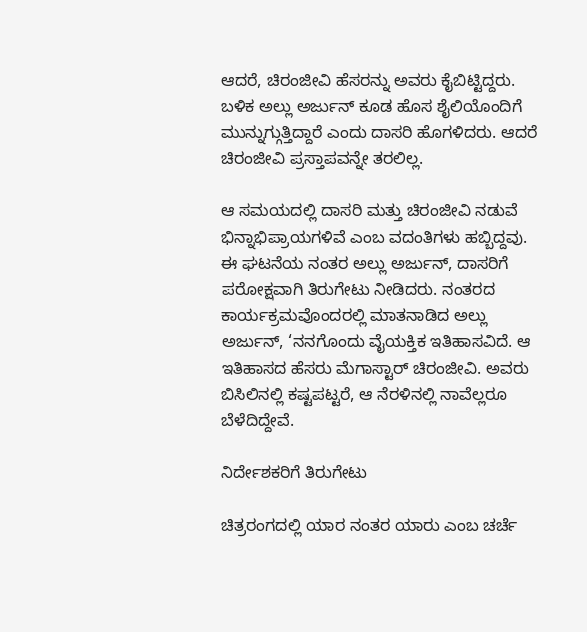ಆದರೆ, ಚಿರಂಜೀವಿ ಹೆಸರನ್ನು ಅವರು ಕೈಬಿಟ್ಟಿದ್ದರು. ಬಳಿಕ ಅಲ್ಲು ಅರ್ಜುನ್ ಕೂಡ ಹೊಸ ಶೈಲಿಯೊಂದಿಗೆ ಮುನ್ನುಗ್ಗುತ್ತಿದ್ದಾರೆ ಎಂದು ದಾಸರಿ ಹೊಗಳಿದರು. ಆದರೆ ಚಿರಂಜೀವಿ ಪ್ರಸ್ತಾಪವನ್ನೇ ತರಲಿಲ್ಲ.

ಆ ಸಮಯದಲ್ಲಿ ದಾಸರಿ ಮತ್ತು ಚಿರಂಜೀವಿ ನಡುವೆ ಭಿನ್ನಾಭಿಪ್ರಾಯಗಳಿವೆ ಎಂಬ ವದಂತಿಗಳು ಹಬ್ಬಿದ್ದವು. ಈ ಘಟನೆಯ ನಂತರ ಅಲ್ಲು ಅರ್ಜುನ್, ದಾಸರಿಗೆ ಪರೋಕ್ಷವಾಗಿ ತಿರುಗೇಟು ನೀಡಿದರು. ನಂತರದ ಕಾರ್ಯಕ್ರಮವೊಂದರಲ್ಲಿ ಮಾತನಾಡಿದ ಅಲ್ಲು ಅರ್ಜುನ್, ‘ನನಗೊಂದು ವೈಯಕ್ತಿಕ ಇತಿಹಾಸವಿದೆ. ಆ ಇತಿಹಾಸದ ಹೆಸರು ಮೆಗಾಸ್ಟಾರ್ ಚಿರಂಜೀವಿ. ಅವರು ಬಿಸಿಲಿನಲ್ಲಿ ಕಷ್ಟಪಟ್ಟರೆ, ಆ ನೆರಳಿನಲ್ಲಿ ನಾವೆಲ್ಲರೂ ಬೆಳೆದಿದ್ದೇವೆ.

ನಿರ್ದೇಶಕರಿಗೆ ತಿರುಗೇಟು

ಚಿತ್ರರಂಗದಲ್ಲಿ ಯಾರ ನಂತರ ಯಾರು ಎಂಬ ಚರ್ಚೆ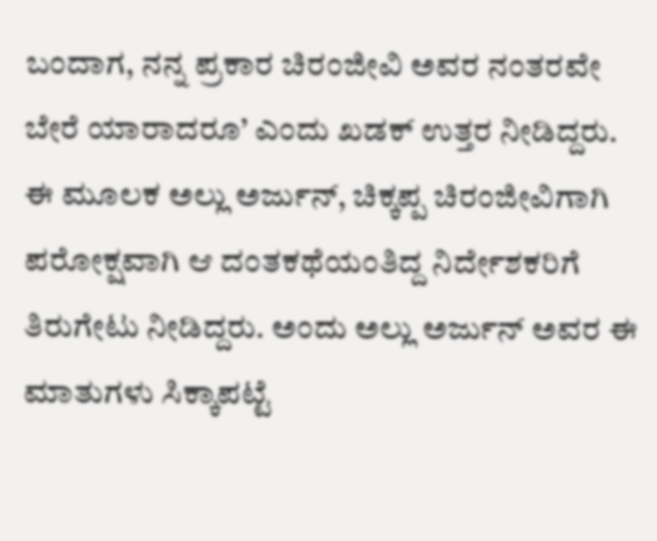ಬಂದಾಗ, ನನ್ನ ಪ್ರಕಾರ ಚಿರಂಜೀವಿ ಅವರ ನಂತರವೇ ಬೇರೆ ಯಾರಾದರೂ’ ಎಂದು ಖಡಕ್ ಉತ್ತರ ನೀಡಿದ್ದರು. ಈ ಮೂಲಕ ಅಲ್ಲು ಅರ್ಜುನ್, ಚಿಕ್ಕಪ್ಪ ಚಿರಂಜೀವಿಗಾಗಿ ಪರೋಕ್ಷವಾಗಿ ಆ ದಂತಕಥೆಯಂತಿದ್ದ ನಿರ್ದೇಶಕರಿಗೆ ತಿರುಗೇಟು ನೀಡಿದ್ದರು. ಅಂದು ಅಲ್ಲು ಅರ್ಜುನ್ ಅವರ ಈ ಮಾತುಗಳು ಸಿಕ್ಕಾಪಟ್ಟೆ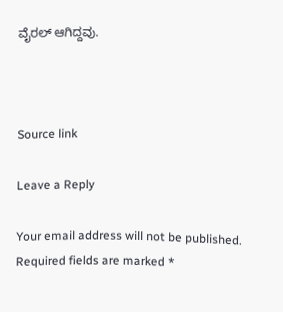ವೈರಲ್ ಆಗಿದ್ದವು.



Source link

Leave a Reply

Your email address will not be published. Required fields are marked *